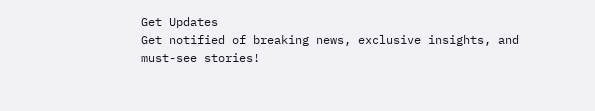Get Updates
Get notified of breaking news, exclusive insights, and must-see stories!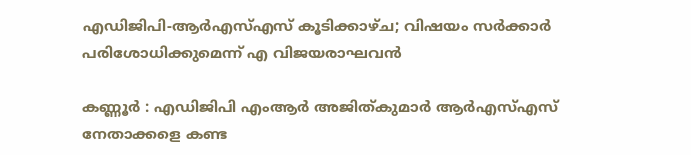എഡിജിപി-ആർഎസ്എസ് കൂടിക്കാഴ്‌ച; വിഷയം സർക്കാർ പരിശോധിക്കുമെന്ന് എ വിജയരാഘവൻ

കണ്ണൂർ : എഡിജിപി എംആർ അജിത്കുമാർ ആർഎസ്എസ് നേതാക്കളെ കണ്ട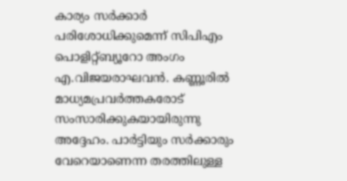കാര്യം സർക്കാർ പരിശോധിക്കുമെന്ന് സിപിഎം പൊളിറ്റ്ബ്യൂറോ അംഗം എ.വിജയരാഘവൻ. കണ്ണൂരിൽ മാധ്യമപ്രവർത്തകരോട് സംസാരിക്കുകയായിരുന്നു അദ്ദേഹം. പാർട്ടിയും സർക്കാരും വേറെയാണെന്ന തരത്തിലുള്ള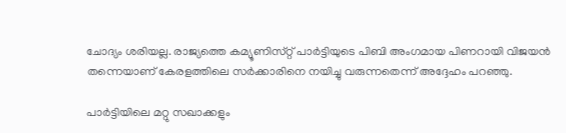ചോദ്യം ശരിയല്ല. രാജ്യത്തെ കമ്യൂണിസ്‌റ്റ് പാർട്ടിയുടെ പിബി അംഗമായ പിണറായി വിജയൻ തന്നെയാണ് കേരളത്തിലെ സർക്കാരിനെ നയിച്ചു വരുന്നതെന്ന് അദ്ദേഹം പറഞ്ഞു.

പാർട്ടിയിലെ മറ്റു സഖാക്കളും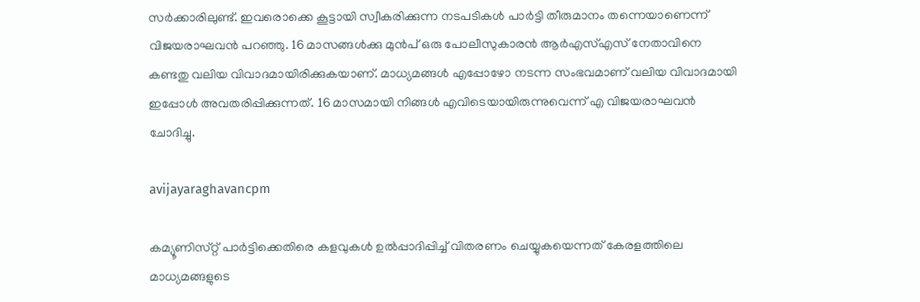സർക്കാരിലുണ്ട്. ഇവരൊക്കെ കൂട്ടായി സ്വീകരിക്കുന്ന നടപടികൾ പാർട്ടി തീരുമാനം തന്നെയാണെന്ന് വിജയരാഘവൻ പറഞ്ഞു. 16 മാസങ്ങൾക്കു മുൻപ് ഒരു പോലീസുകാരൻ ആർഎസ്എസ് നേതാവിനെ കണ്ടതു വലിയ വിവാദമായിരിക്കുകയാണ്. മാധ്യമങ്ങൾ എപ്പോഴോ നടന്ന സംഭവമാണ് വലിയ വിവാദമായി ഇപ്പോൾ അവതരിപ്പിക്കുന്നത്. 16 മാസമായി നിങ്ങൾ എവിടെയായിരുന്നുവെന്ന് എ വിജയരാഘവൻ ചോദിച്ചു.

avijayaraghavancpm

കമ്യൂണിസ്‌റ്റ് പാർട്ടിക്കെതിരെ കളവുകൾ ഉൽപ്പാദിപ്പിച്ച് വിതരണം ചെയ്യുകയെന്നത് കേരളത്തിലെ മാധ്യമങ്ങളുടെ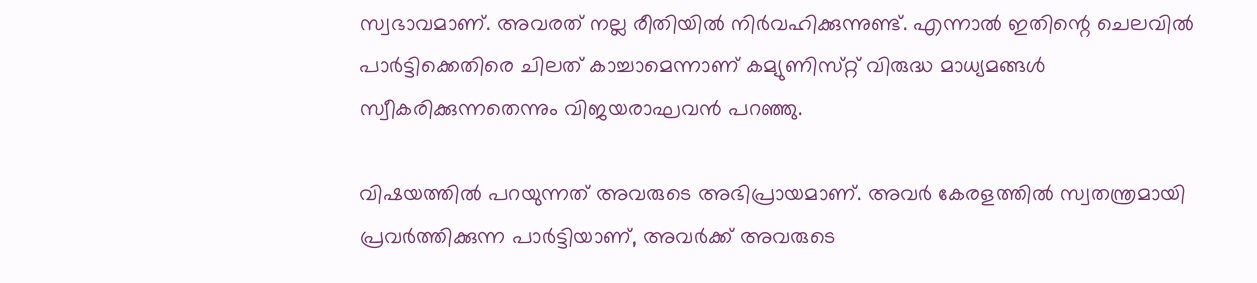സ്വഭാവമാണ്. അവരത് നല്ല രീതിയിൽ നിർവഹിക്കുന്നുണ്ട്. എന്നാൽ ഇതിന്റെ ചെലവിൽ പാർട്ടിക്കെതിരെ ചിലത് കാച്ചാമെന്നാണ് കമ്യുണിസ്‌റ്റ് വിരുദ്ധ മാധ്യമങ്ങൾ സ്വീകരിക്കുന്നതെന്നും വിജയരാഘവൻ പറഞ്ഞു.

വിഷയത്തിൽ പറയുന്നത് അവരുടെ അഭിപ്രായമാണ്. അവർ കേരളത്തിൽ സ്വതന്ത്രമായി പ്രവർത്തിക്കുന്ന പാർട്ടിയാണ്, അവർക്ക് അവരുടെ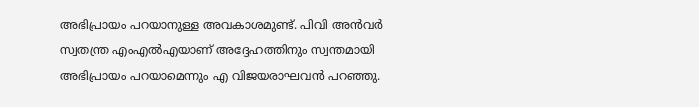അഭിപ്രായം പറയാനുള്ള അവകാശമുണ്ട്. പിവി അൻവർ സ്വതന്ത്ര എംഎൽഎയാണ് അദ്ദേഹത്തിനും സ്വന്തമായി അഭിപ്രായം പറയാമെന്നും എ വിജയരാഘവൻ പറഞ്ഞു.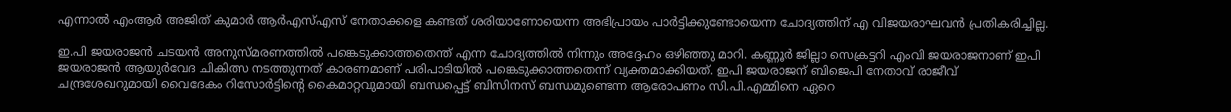എന്നാൽ എംആർ അജിത് കുമാർ ആർഎസ്എസ് നേതാക്കളെ കണ്ടത് ശരിയാണോയെന്ന അഭിപ്രായം പാർട്ടിക്കുണ്ടോയെന്ന ചോദ്യത്തിന് എ വിജയരാഘവൻ പ്രതികരിച്ചില്ല.

ഇ.പി ജയരാജൻ ചടയൻ അനുസ്‌മരണത്തിൽ പങ്കെടുക്കാത്തതെന്ത് എന്ന ചോദ്യത്തിൽ നിന്നും അദ്ദേഹം ഒഴിഞ്ഞു മാറി. കണ്ണൂർ ജില്ലാ സെക്രട്ടറി എംവി ജയരാജനാണ് ഇപി ജയരാജൻ ആയുർവേദ ചികിത്സ നടത്തുന്നത് കാരണമാണ് പരിപാടിയിൽ പങ്കെടുക്കാത്തതെന്ന് വ്യക്തമാക്കിയത്. ഇപി ജയരാജന് ബിജെപി നേതാവ് രാജീവ് ചന്ദ്രശേഖറുമായി വൈദേകം റിസോർട്ടിൻ്റെ കൈമാറ്റവുമായി ബന്ധപ്പെട്ട് ബിസിനസ് ബന്ധമുണ്ടെന്ന ആരോപണം സി.പി.എമ്മിനെ ഏറെ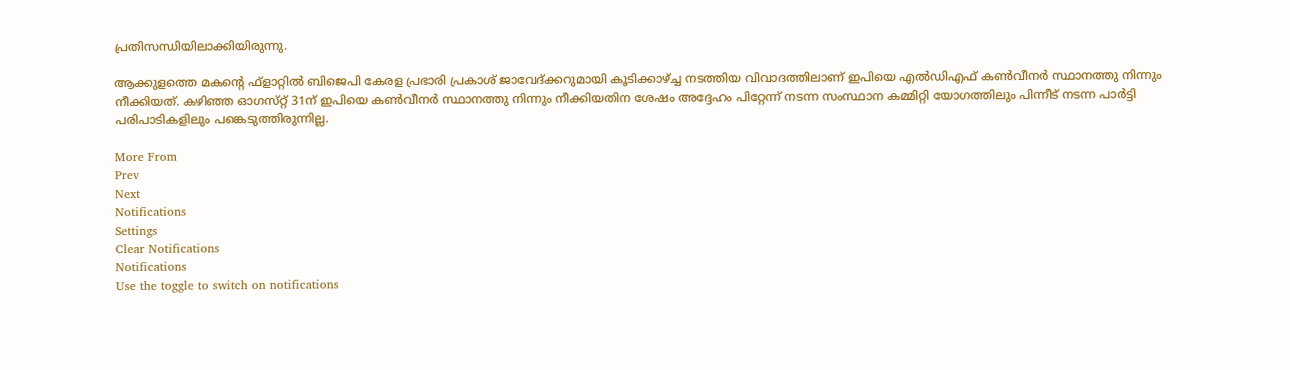പ്രതിസന്ധിയിലാക്കിയിരുന്നു.

ആക്കുളത്തെ മകന്റെ ഫ്ളാറ്റിൽ ബിജെപി കേരള പ്രഭാരി പ്രകാശ് ജാവേദ്ക്കറുമായി കൂടിക്കാഴ്ച്ച നടത്തിയ വിവാദത്തിലാണ് ഇപിയെ എൽഡിഎഫ് കൺവീനർ സ്ഥാനത്തു നിന്നും നീക്കിയത്. കഴിഞ്ഞ ഓഗസ്‌റ്റ് 31ന് ഇപിയെ കൺവീനർ സ്ഥാനത്തു നിന്നും നീക്കിയതിന ശേഷം അദ്ദേഹം പിറ്റേന്ന് നടന്ന സംസ്ഥാന കമ്മിറ്റി യോഗത്തിലും പിന്നീട് നടന്ന പാർട്ടി പരിപാടികളിലും പങ്കെടുത്തിരുന്നില്ല.

More From
Prev
Next
Notifications
Settings
Clear Notifications
Notifications
Use the toggle to switch on notifications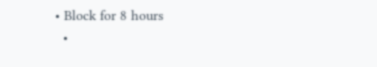• Block for 8 hours
  •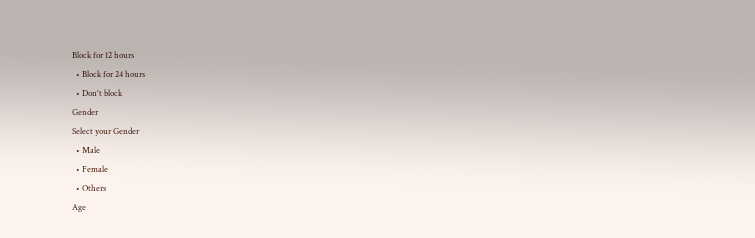Block for 12 hours
  • Block for 24 hours
  • Don't block
Gender
Select your Gender
  • Male
  • Female
  • Others
Age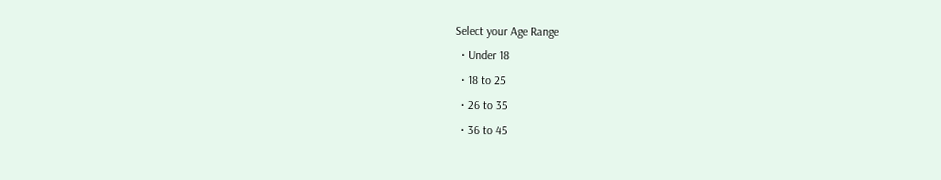Select your Age Range
  • Under 18
  • 18 to 25
  • 26 to 35
  • 36 to 45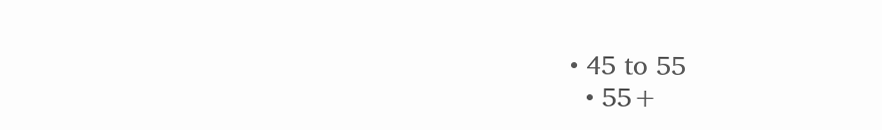• 45 to 55
  • 55+